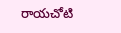రాయచోటి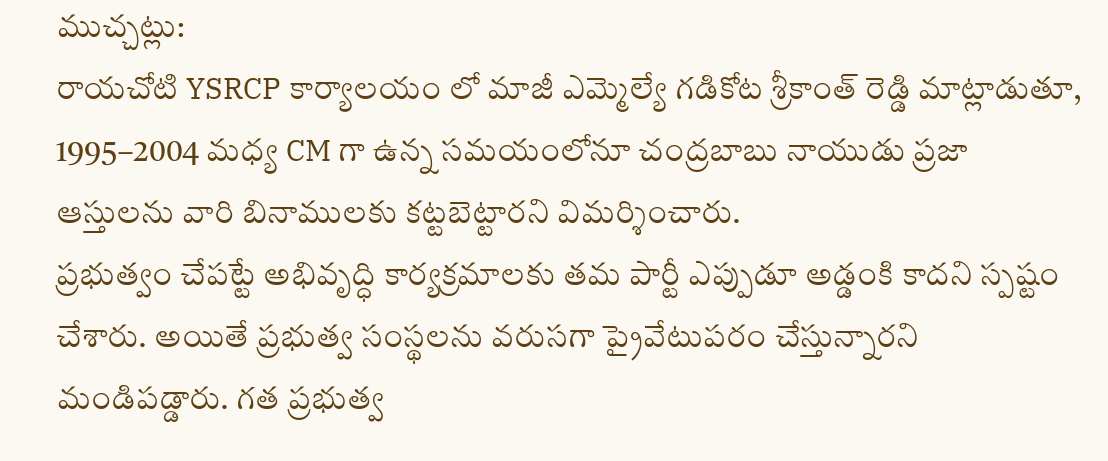ముచ్చట్లు:
రాయచోటి YSRCP కార్యాలయం లో మాజీ ఎమ్మెల్యే గడికోట శ్రీకాంత్ రెడ్డి మాట్లాడుతూ, 1995–2004 మధ్య CM గా ఉన్న సమయంలోనూ చంద్రబాబు నాయుడు ప్రజా ఆస్తులను వారి బినాములకు కట్టబెట్టారని విమర్శించారు.
ప్రభుత్వం చేపట్టే అభివృద్ధి కార్యక్రమాలకు తమ పార్టీ ఎప్పుడూ అడ్డంకి కాదని స్పష్టం చేశారు. అయితే ప్రభుత్వ సంస్థలను వరుసగా ప్రైవేటుపరం చేస్తున్నారని మండిపడ్డారు. గత ప్రభుత్వ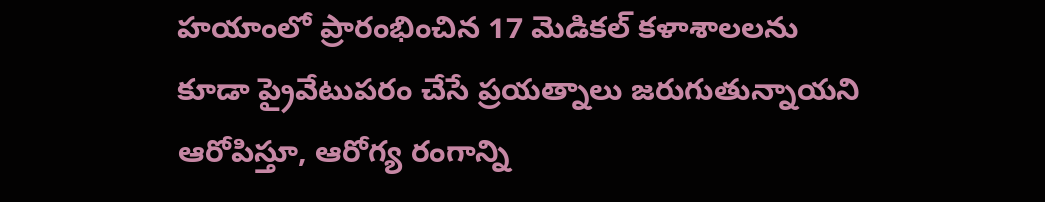హయాంలో ప్రారంభించిన 17 మెడికల్ కళాశాలలను కూడా ప్రైవేటుపరం చేసే ప్రయత్నాలు జరుగుతున్నాయని ఆరోపిస్తూ, ఆరోగ్య రంగాన్ని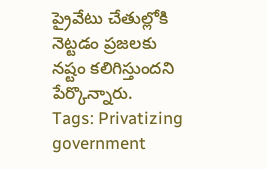ప్రైవేటు చేతుల్లోకి నెట్టడం ప్రజలకు నష్టం కలిగిస్తుందని పేర్కొన్నారు.
Tags: Privatizing government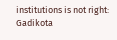institutions is not right: Gadikota